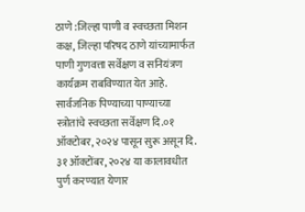ठाणे :जिल्हा पाणी व स्वच्छता मिशन कक्ष, जिल्हा परिषद ठाणे यांच्यामार्फत पाणी गुणवत्ता सर्वेक्षण व सनियंत्रण कार्यक्रम राबविण्यात येत आहे. सार्वजनिक पिण्याच्या पाण्याच्या स्त्रोतांचे स्वच्छता सर्वेक्षण दि.०१ ऑक्टोबर, २०२४ पासून सुरू असून दि. ३१ ऑक्टोंबर, २०२४ या कालावधीत पुर्ण करण्यात येणार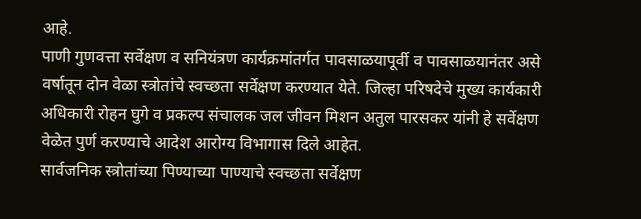आहे.
पाणी गुणवत्ता सर्वेक्षण व सनियंत्रण कार्यक्रमांतर्गत पावसाळयापूर्वी व पावसाळयानंतर असे वर्षातून दोन वेळा स्त्रोतांचे स्वच्छता सर्वेक्षण करण्यात येते. जिल्हा परिषदेचे मुख्य कार्यकारी अधिकारी रोहन घुगे व प्रकल्प संचालक जल जीवन मिशन अतुल पारसकर यांनी हे सर्वेक्षण वेळेत पुर्ण करण्याचे आदेश आरोग्य विभागास दिले आहेत.
सार्वजनिक स्त्रोतांच्या पिण्याच्या पाण्याचे स्वच्छता सर्वेक्षण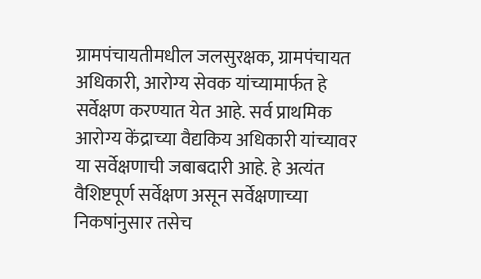ग्रामपंचायतीमधील जलसुरक्षक, ग्रामपंचायत अधिकारी, आरोग्य सेवक यांच्यामार्फत हे सर्वेक्षण करण्यात येत आहे. सर्व प्राथमिक आरोग्य केंद्राच्या वैद्यकिय अधिकारी यांच्यावर या सर्वेक्षणाची जबाबदारी आहे. हे अत्यंत वैशिष्टपूर्ण सर्वेक्षण असून सर्वेक्षणाच्या निकषांनुसार तसेच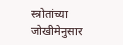स्त्रोतांच्या जोखीमेनुसार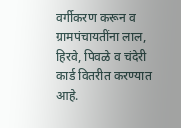वर्गीकरण करून व ग्रामपंचायतींना लाल, हिरवे, पिवळे व चंदेरी कार्ड वितरीत करण्यात आहे.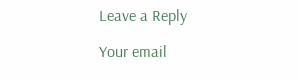Leave a Reply

Your email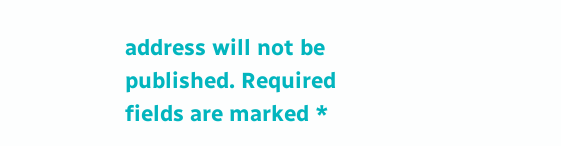address will not be published. Required fields are marked *